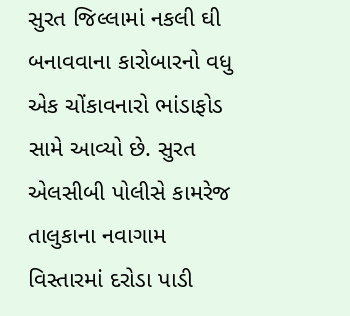સુરત જિલ્લામાં નકલી ઘી બનાવવાના કારોબારનો વધુ એક ચોંકાવનારો ભાંડાફોડ સામે આવ્યો છે. સુરત એલસીબી પોલીસે કામરેજ તાલુકાના નવાગામ વિસ્તારમાં દરોડા પાડી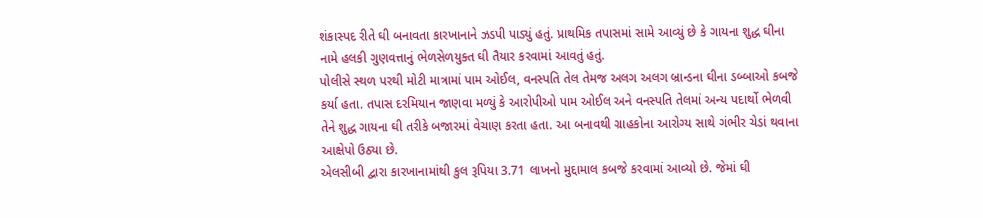શંકાસ્પદ રીતે ઘી બનાવતા કારખાનાને ઝડપી પાડ્યું હતું. પ્રાથમિક તપાસમાં સામે આવ્યું છે કે ગાયના શુદ્ધ ઘીના નામે હલકી ગુણવત્તાનું ભેળસેળયુક્ત ઘી તૈયાર કરવામાં આવતું હતું.
પોલીસે સ્થળ પરથી મોટી માત્રામાં પામ ઓઈલ, વનસ્પતિ તેલ તેમજ અલગ અલગ બ્રાન્ડના ઘીના ડબ્બાઓ કબજે કર્યા હતા. તપાસ દરમિયાન જાણવા મળ્યું કે આરોપીઓ પામ ઓઈલ અને વનસ્પતિ તેલમાં અન્ય પદાર્થો ભેળવી તેને શુદ્ધ ગાયના ઘી તરીકે બજારમાં વેચાણ કરતા હતા. આ બનાવથી ગ્રાહકોના આરોગ્ય સાથે ગંભીર ચેડાં થવાના આક્ષેપો ઉઠ્યા છે.
એલસીબી દ્વારા કારખાનામાંથી કુલ રૂપિયા 3.71 લાખનો મુદ્દામાલ કબજે કરવામાં આવ્યો છે. જેમાં ઘી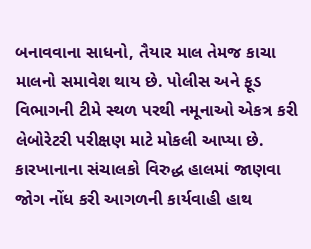બનાવવાના સાધનો, તૈયાર માલ તેમજ કાચા માલનો સમાવેશ થાય છે. પોલીસ અને ફૂડ વિભાગની ટીમે સ્થળ પરથી નમૂનાઓ એકત્ર કરી લેબોરેટરી પરીક્ષણ માટે મોકલી આપ્યા છે.
કારખાનાના સંચાલકો વિરુદ્ધ હાલમાં જાણવા જોગ નોંધ કરી આગળની કાર્યવાહી હાથ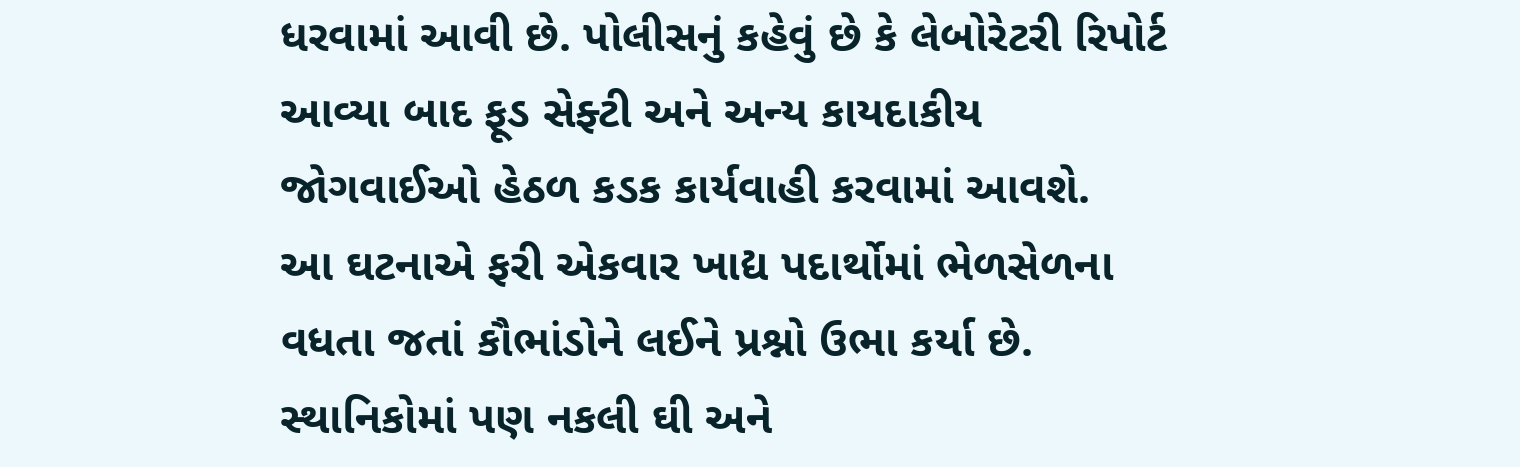ધરવામાં આવી છે. પોલીસનું કહેવું છે કે લેબોરેટરી રિપોર્ટ આવ્યા બાદ ફૂડ સેફ્ટી અને અન્ય કાયદાકીય જોગવાઈઓ હેઠળ કડક કાર્યવાહી કરવામાં આવશે.
આ ઘટનાએ ફરી એકવાર ખાદ્ય પદાર્થોમાં ભેળસેળના વધતા જતાં કૌભાંડોને લઈને પ્રશ્નો ઉભા કર્યા છે. સ્થાનિકોમાં પણ નકલી ઘી અને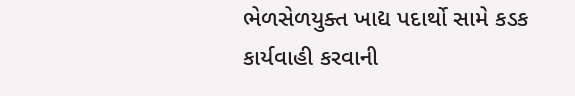ભેળસેળયુક્ત ખાદ્ય પદાર્થો સામે કડક કાર્યવાહી કરવાની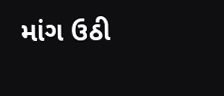માંગ ઉઠી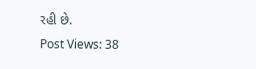રહી છે.
Post Views: 38